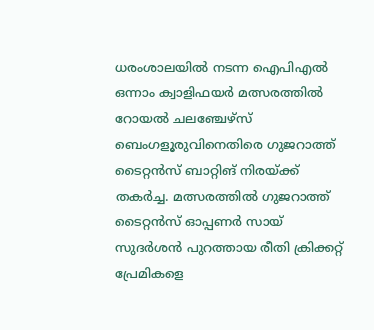ധരംശാലയിൽ നടന്ന ഐപിഎൽ ഒന്നാം ക്വാളിഫയർ മത്സരത്തിൽ റോയൽ ചലഞ്ചേഴ്സ് ബെംഗളൂരുവിനെതിരെ ഗുജറാത്ത് ടൈറ്റൻസ് ബാറ്റിങ് നിരയ്ക്ക് തകർച്ച. മത്സരത്തിൽ ഗുജറാത്ത് ടൈറ്റൻസ് ഓപ്പണർ സായ് സുദർശൻ പുറത്തായ രീതി ക്രിക്കറ്റ് പ്രേമികളെ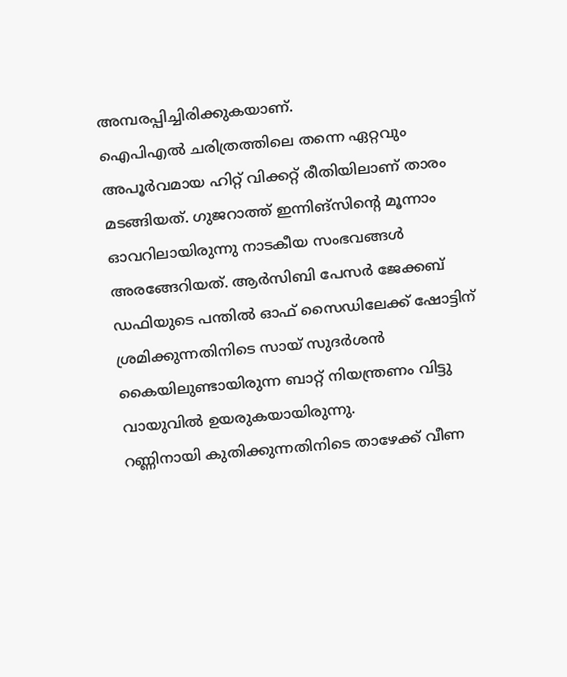അമ്പരപ്പിച്ചിരിക്കുകയാണ്.
ഐപിഎൽ ചരിത്രത്തിലെ തന്നെ ഏറ്റവും അപൂർവമായ ഹിറ്റ് വിക്കറ്റ് രീതിയിലാണ് താരം മടങ്ങിയത്. ഗുജറാത്ത് ഇന്നിങ്സിന്റെ മൂന്നാം ഓവറിലായിരുന്നു നാടകീയ സംഭവങ്ങൾ അരങ്ങേറിയത്. ആർസിബി പേസർ ജേക്കബ് ഡഫിയുടെ പന്തിൽ ഓഫ് സൈഡിലേക്ക് ഷോട്ടിന് ശ്രമിക്കുന്നതിനിടെ സായ് സുദർശൻ കൈയിലുണ്ടായിരുന്ന ബാറ്റ് നിയന്ത്രണം വിട്ടു വായുവിൽ ഉയരുകയായിരുന്നു.
റണ്ണിനായി കുതിക്കുന്നതിനിടെ താഴേക്ക് വീണ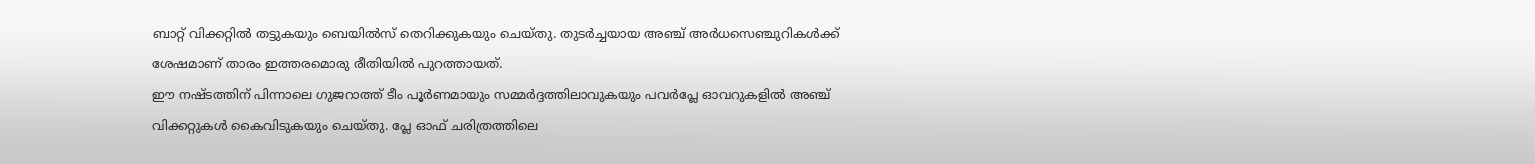ബാറ്റ് വിക്കറ്റിൽ തട്ടുകയും ബെയിൽസ് തെറിക്കുകയും ചെയ്തു. തുടർച്ചയായ അഞ്ച് അർധസെഞ്ചുറികൾക്ക് ശേഷമാണ് താരം ഇത്തരമൊരു രീതിയിൽ പുറത്തായത്.
ഈ നഷ്ടത്തിന് പിന്നാലെ ഗുജറാത്ത് ടീം പൂർണമായും സമ്മർദ്ദത്തിലാവുകയും പവർപ്ലേ ഓവറുകളിൽ അഞ്ച് വിക്കറ്റുകൾ കൈവിടുകയും ചെയ്തു. പ്ലേ ഓഫ് ചരിത്രത്തിലെ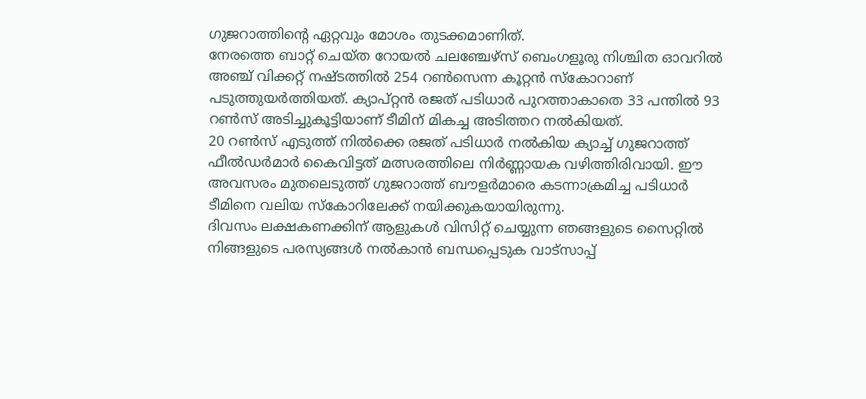ഗുജറാത്തിന്റെ ഏറ്റവും മോശം തുടക്കമാണിത്.
നേരത്തെ ബാറ്റ് ചെയ്ത റോയൽ ചലഞ്ചേഴ്സ് ബെംഗളൂരു നിശ്ചിത ഓവറിൽ അഞ്ച് വിക്കറ്റ് നഷ്ടത്തിൽ 254 റൺസെന്ന കൂറ്റൻ സ്കോറാണ് പടുത്തുയർത്തിയത്. ക്യാപ്റ്റൻ രജത് പടിധാർ പുറത്താകാതെ 33 പന്തിൽ 93 റൺസ് അടിച്ചുകൂട്ടിയാണ് ടീമിന് മികച്ച അടിത്തറ നൽകിയത്.
20 റൺസ് എടുത്ത് നിൽക്കെ രജത് പടിധാർ നൽകിയ ക്യാച്ച് ഗുജറാത്ത് ഫീൽഡർമാർ കൈവിട്ടത് മത്സരത്തിലെ നിർണ്ണായക വഴിത്തിരിവായി. ഈ അവസരം മുതലെടുത്ത് ഗുജറാത്ത് ബൗളർമാരെ കടന്നാക്രമിച്ച പടിധാർ ടീമിനെ വലിയ സ്കോറിലേക്ക് നയിക്കുകയായിരുന്നു.
ദിവസം ലക്ഷകണക്കിന് ആളുകൾ വിസിറ്റ് ചെയ്യുന്ന ഞങ്ങളുടെ സൈറ്റിൽ നിങ്ങളുടെ പരസ്യങ്ങൾ നൽകാൻ ബന്ധപ്പെടുക വാട്സാപ്പ്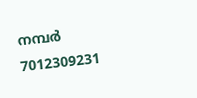നമ്പർ 7012309231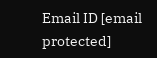Email ID [email protected]